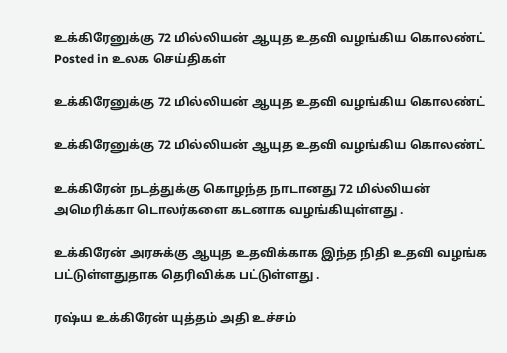உக்கிரேனுக்கு 72 மில்லியன் ஆயுத உதவி வழங்கிய கொலண்ட்
Posted in உலக செய்திகள்

உக்கிரேனுக்கு 72 மில்லியன் ஆயுத உதவி வழங்கிய கொலண்ட்

உக்கிரேனுக்கு 72 மில்லியன் ஆயுத உதவி வழங்கிய கொலண்ட்

உக்கிரேன் நடத்துக்கு கொழந்த நாடானது 72 மில்லியன் அமெரிக்கா டொலர்களை கடனாக வழங்கியுள்ளது .

உக்கிரேன் அரசுக்கு ஆயுத உதவிக்காக இந்த நிதி உதவி வழங்க பட்டுள்ளதுதாக தெரிவிக்க பட்டுள்ளது .

ரஷ்ய உக்கிரேன் யுத்தம் அதி உச்சம்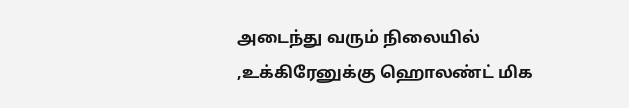அடைந்து வரும் நிலையில் ,உக்கிரேனுக்கு ஹொலண்ட் மிக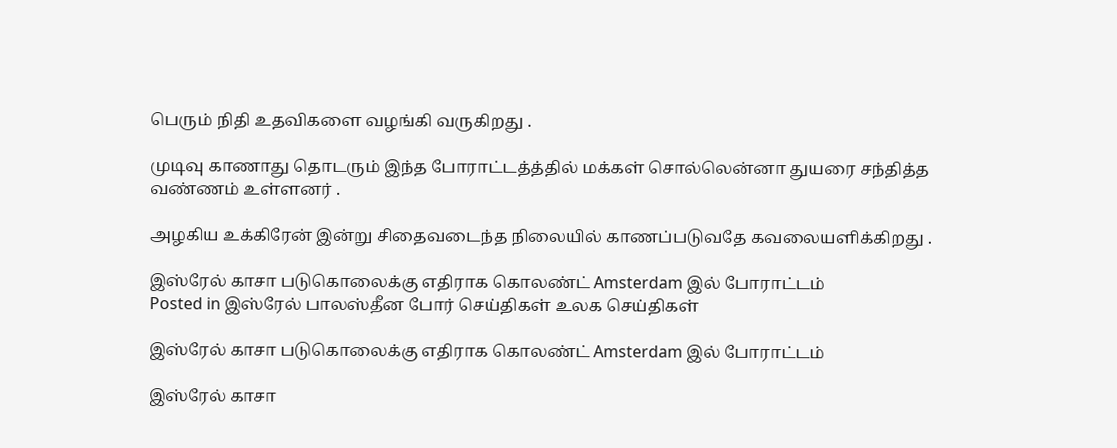பெரும் நிதி உதவிகளை வழங்கி வருகிறது .

முடிவு காணாது தொடரும் இந்த போராட்டத்த்தில் மக்கள் சொல்லென்னா துயரை சந்தித்த வண்ணம் உள்ளனர் .

அழகிய உக்கிரேன் இன்று சிதைவடைந்த நிலையில் காணப்படுவதே கவலையளிக்கிறது .

இஸ்ரேல் காசா படுகொலைக்கு எதிராக கொலண்ட் Amsterdam இல் போராட்டம்
Posted in இஸ்ரேல் பாலஸ்தீன போர் செய்திகள் உலக செய்திகள்

இஸ்ரேல் காசா படுகொலைக்கு எதிராக கொலண்ட் Amsterdam இல் போராட்டம்

இஸ்ரேல் காசா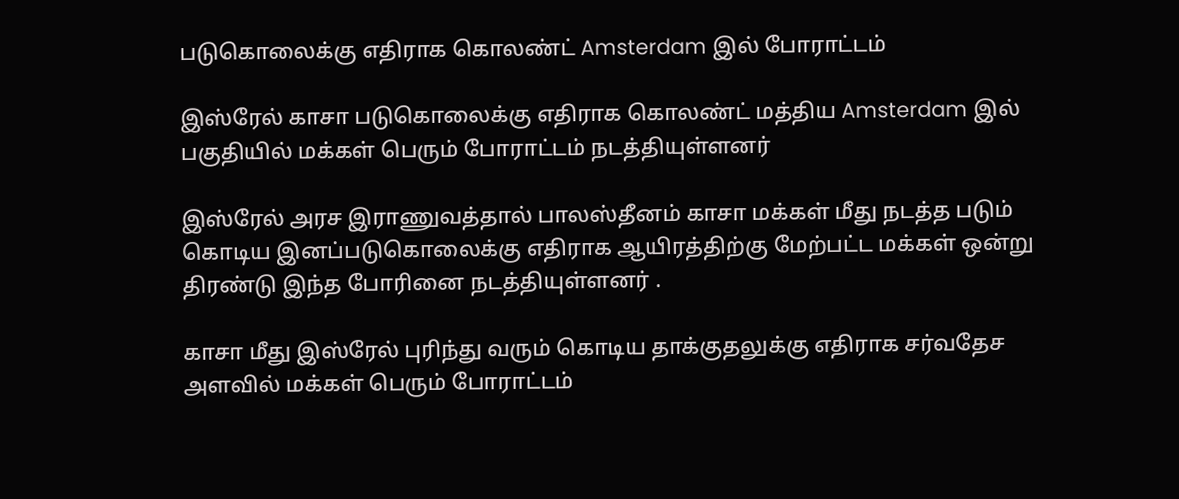படுகொலைக்கு எதிராக கொலண்ட் Amsterdam இல் போராட்டம்

இஸ்ரேல் காசா படுகொலைக்கு எதிராக கொலண்ட் மத்திய Amsterdam இல் பகுதியில் மக்கள் பெரும் போராட்டம் நடத்தியுள்ளனர்

இஸ்ரேல் அரச இராணுவத்தால் பாலஸ்தீனம் காசா மக்கள் மீது நடத்த படும் கொடிய இனப்படுகொலைக்கு எதிராக ஆயிரத்திற்கு மேற்பட்ட மக்கள் ஒன்று திரண்டு இந்த போரினை நடத்தியுள்ளனர் .

காசா மீது இஸ்ரேல் புரிந்து வரும் கொடிய தாக்குதலுக்கு எதிராக சர்வதேச அளவில் மக்கள் பெரும் போராட்டம்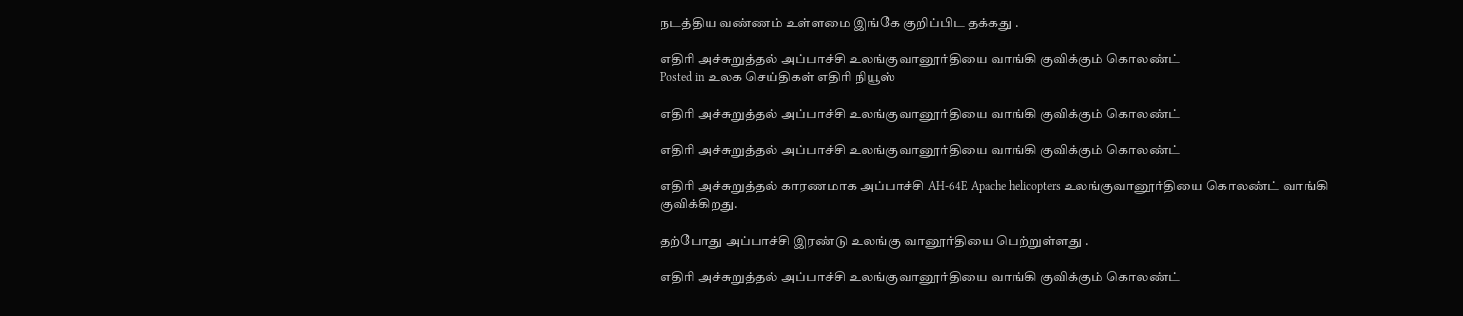நடத்திய வண்ணம் உள்ளமை இங்கே குறிப்பிட தக்கது .

எதிரி அச்சுறுத்தல் அப்பாச்சி உலங்குவானூர்தியை வாங்கி குவிக்கும் கொலண்ட்
Posted in உலக செய்திகள் எதிரி நியூஸ்

எதிரி அச்சுறுத்தல் அப்பாச்சி உலங்குவானூர்தியை வாங்கி குவிக்கும் கொலண்ட்

எதிரி அச்சுறுத்தல் அப்பாச்சி உலங்குவானூர்தியை வாங்கி குவிக்கும் கொலண்ட்

எதிரி அச்சுறுத்தல் காரணமாக அப்பாச்சி AH-64E Apache helicopters உலங்குவானூர்தியை கொலண்ட் வாங்கி குவிக்கிறது.

தற்போது அப்பாச்சி இரண்டு உலங்கு வானூர்தியை பெற்றுள்ளது .

எதிரி அச்சுறுத்தல் அப்பாச்சி உலங்குவானூர்தியை வாங்கி குவிக்கும் கொலண்ட்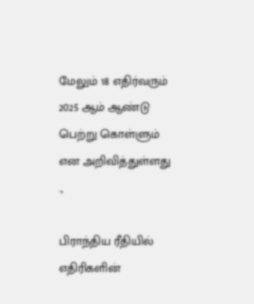மேலும் 18 எதிர்வரும் 2025 ஆம் ஆண்டு பெற்று கொள்ளும் என அறிவித்துள்ளது .,

பிராந்திய ரீதியில் எதிரிகளின்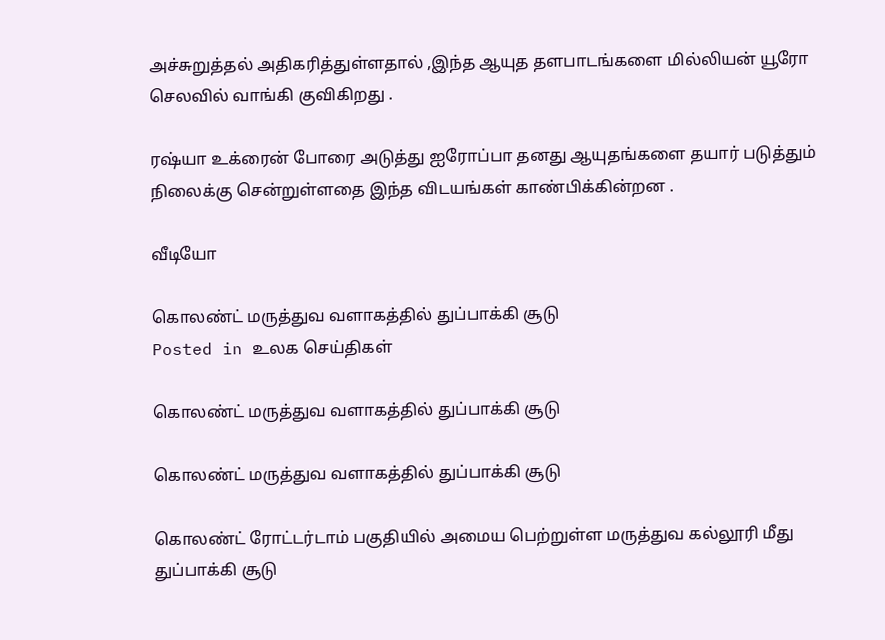அச்சுறுத்தல் அதிகரித்துள்ளதால் ,இந்த ஆயுத தளபாடங்களை மில்லியன் யூரோ செலவில் வாங்கி குவிகிறது .

ரஷ்யா உக்ரைன் போரை அடுத்து ஐரோப்பா தனது ஆயுதங்களை தயார் படுத்தும் நிலைக்கு சென்றுள்ளதை இந்த விடயங்கள் காண்பிக்கின்றன .

வீடியோ

கொலண்ட் மருத்துவ வளாகத்தில் துப்பாக்கி சூடு
Posted in உலக செய்திகள்

கொலண்ட் மருத்துவ வளாகத்தில் துப்பாக்கி சூடு

கொலண்ட் மருத்துவ வளாகத்தில் துப்பாக்கி சூடு

கொலண்ட் ரோட்டர்டாம் பகுதியில் அமைய பெற்றுள்ள மருத்துவ கல்லூரி மீது துப்பாக்கி சூடு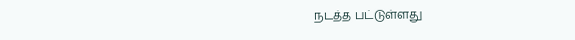நடத்த பட்டுள்ளது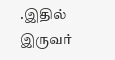.இதில் இருவர்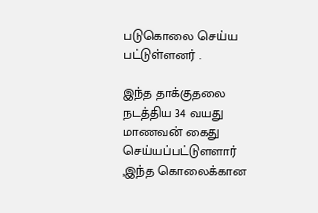படுகொலை செய்ய பட்டுள்ளனர் .

இந்த தாக்குதலை நடத்திய 34 வயது மாணவன் கைது செய்யப்பட்டுளளார் ,இந்த கொலைக்கான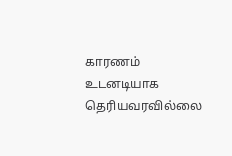காரணம் உடனடியாக தெரியவரவில்லை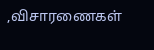,விசாரணைகள்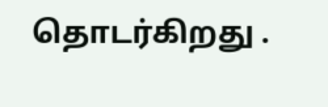தொடர்கிறது .